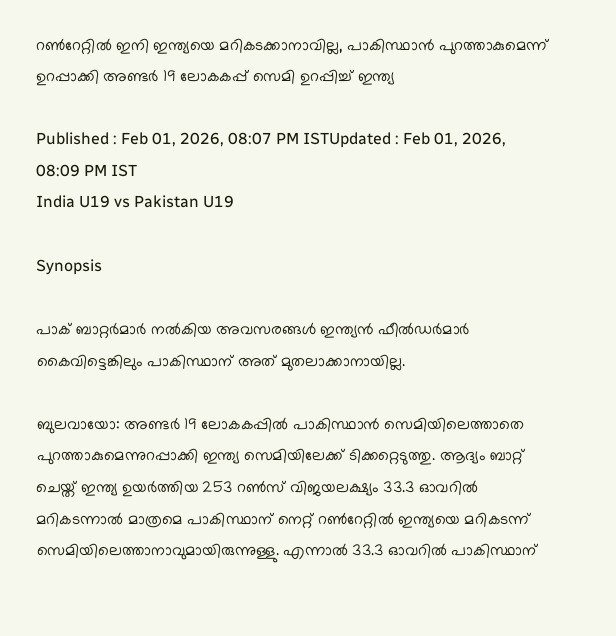റണ്‍റേറ്റില്‍ ഇനി ഇന്ത്യയെ മറികടക്കാനാവില്ല, പാകിസ്ഥാൻ പുറത്താകുമെന്ന് ഉറപ്പാക്കി അണ്ടര്‍ 19 ലോകകപ്പ് സെമി ഉറപ്പിച്ച് ഇന്ത്യ

Published : Feb 01, 2026, 08:07 PM ISTUpdated : Feb 01, 2026, 08:09 PM IST
India U19 vs Pakistan U19

Synopsis

പാക് ബാറ്റര്‍മാര്‍ നല്‍കിയ അവസരങ്ങള്‍ ഇന്ത്യൻ ഫീല്‍ഡര്‍മാര്‍ കൈവിട്ടെങ്കിലും പാകിസ്ഥാന് അത് മുതലാക്കാനായില്ല.

ബുലവായോ: അണ്ടര്‍ 19 ലോകകപ്പില്‍ പാകിസ്ഥാന്‍ സെമിയിലെത്താതെ പുറത്താകുമെന്നുറപ്പാക്കി ഇന്ത്യ സെമിയിലേക്ക് ടിക്കറ്റെടുത്തു. ആദ്യം ബാറ്റ് ചെയ്ത് ഇന്ത്യ ഉയര്‍ത്തിയ 253 റണ്‍സ് വിജയലക്ഷ്യം 33.3 ഓവറില്‍ മറികടന്നാല്‍ മാത്രമെ പാകിസ്ഥാന് നെറ്റ് റണ്‍റേറ്റില്‍ ഇന്ത്യയെ മറികടന്ന് സെമിയിലെത്താനാവുമായിരുന്നുള്ളു. എന്നാല്‍ 33.3 ഓവറില്‍ പാകിസ്ഥാന്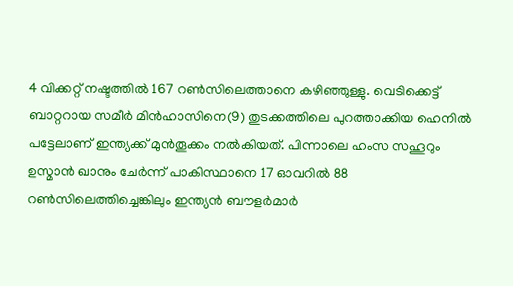4 വിക്കറ്റ് നഷ്ടത്തില്‍ 167 റണ്‍സിലെത്താനെ കഴിഞ്ഞുള്ളു. വെടിക്കെട്ട് ബാറ്ററായ സമീര്‍ മിന്‍ഹാസിനെ(9) തുടക്കത്തിലെ പുറത്താക്കിയ ഹെനില്‍ പട്ടേലാണ് ഇന്ത്യക്ക് മുന്‍തൂക്കം നല്‍കിയത്. പിന്നാലെ ഹംസ സഹൂറും ഉസ്മാന്‍ ഖാനും ചേര്‍ന്ന് പാകിസ്ഥാനെ 17 ഓവറില്‍ 88 റണ്‍സിലെത്തിച്ചെങ്കിലും ഇന്ത്യൻ ബൗളര്‍മാര്‍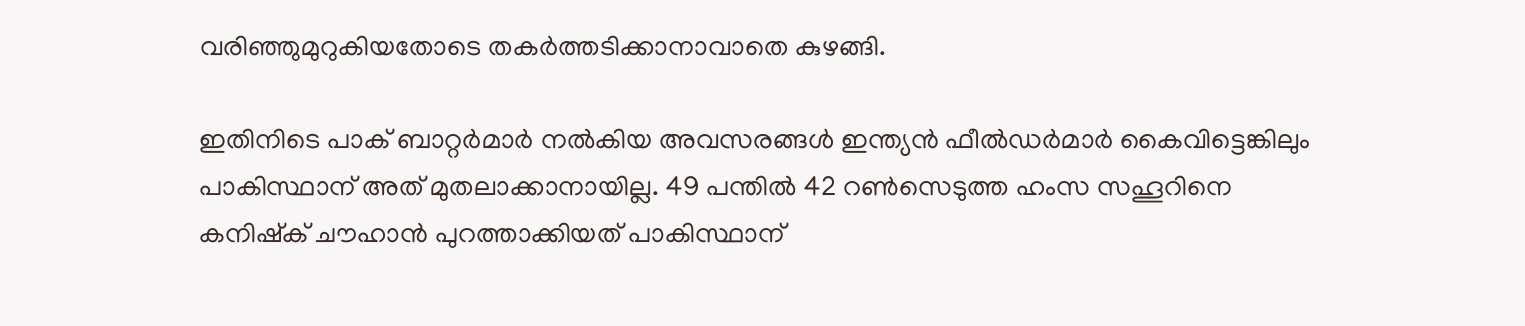വരിഞ്ഞുമുറുകിയതോടെ തകര്‍ത്തടിക്കാനാവാതെ കുഴങ്ങി.

ഇതിനിടെ പാക് ബാറ്റര്‍മാര്‍ നല്‍കിയ അവസരങ്ങള്‍ ഇന്ത്യൻ ഫീല്‍ഡര്‍മാര്‍ കൈവിട്ടെങ്കിലും പാകിസ്ഥാന് അത് മുതലാക്കാനായില്ല. 49 പന്തില്‍ 42 റണ്‍സെടുത്ത ഹംസ സഹൂറിനെ കനിഷ്ക് ചൗഹാന്‍ പുറത്താക്കിയത് പാകിസ്ഥാന്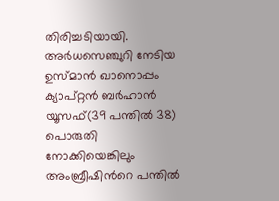തിരിച്ചടിയായി. അര്‍ധസെഞ്ചുറി നേടിയ ഉസ്മാന്‍ ഖാനൊപ്പം ക്യാപ്റ്റൻ ബര്‍ഹാന്‍ യൂസഫ്(39 പന്തില്‍ 38) പൊരുതി നോക്കിയെങ്കിലും അംബ്രീഷിന്‍റെ പന്തില്‍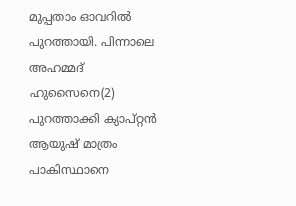മുപ്പതാം ഓവറില്‍ പുറത്തായി. പിന്നാലെ അഹമ്മദ് ഹുസൈനെ(2) പുറത്താക്കി ക്യാപ്റ്റൻ ആയുഷ് മാത്രം പാകിസ്ഥാനെ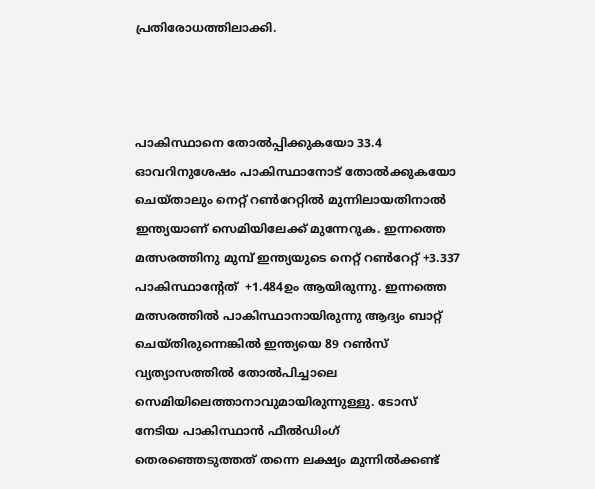പ്രതിരോധത്തിലാക്കി.



പാകിസ്ഥാനെ തോൽപ്പിക്കുകയോ 33.4 ഓവറിനുശേഷം പാകിസ്ഥാനോട് തോൽക്കുകയോ ചെയ്താലും നെറ്റ് റണ്‍റേറ്റില്‍ മുന്നിലായതിനാല്‍ ഇന്ത്യയാണ് സെമിയിലേക്ക് മുന്നേറുക. ഇന്നത്തെ മത്സരത്തിനു മുമ്പ് ഇന്ത്യയുടെ നെറ്റ് റണ്‍റേറ്റ് +3.337 പാകിസ്ഥാന്‍റേത്  +1.484ഉം ആയിരുന്നു. ഇന്നത്തെ മത്സരത്തില്‍ പാകിസ്ഥാനായിരുന്നു ആദ്യം ബാറ്റ് ചെയ്തിരുന്നെങ്കില്‍ ഇന്ത്യയെ 89 റണ്‍സ് വ്യത്യാസത്തില്‍ തോല്‍പിച്ചാലെ സെമിയിലെത്താനാവുമായിരുന്നുള്ളു. ടോസ് നേടിയ പാകിസ്ഥാന്‍ ഫീല്‍ഡിംഗ് തെര‍ഞ്ഞെടുത്തത് തന്നെ ലക്ഷ്യം മുന്നില്‍ക്കണ്ട്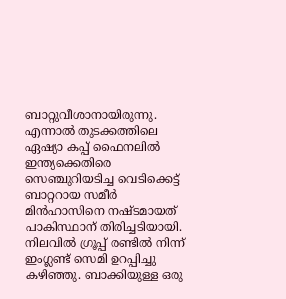ബാറ്റുവീശാനായിരുന്നു. എന്നാല്‍ തുടക്കത്തിലെ ഏഷ്യാ കപ്പ് ഫൈനലില്‍ ഇന്ത്യക്കെതിരെ സെഞ്ചുറിയടിച്ച വെടിക്കെട്ട് ബാറ്ററായ സമീര്‍ മിൻഹാസിനെ നഷ്ടമായത് പാകിസ്ഥാന് തിരിച്ചടിയായി. നിലവിൽ ഗ്രൂപ്പ് രണ്ടിൽ നിന്ന് ഇംഗ്ലണ്ട് സെമി ഉറപ്പിച്ചു കഴിഞ്ഞു. ബാക്കിയുള്ള ഒരു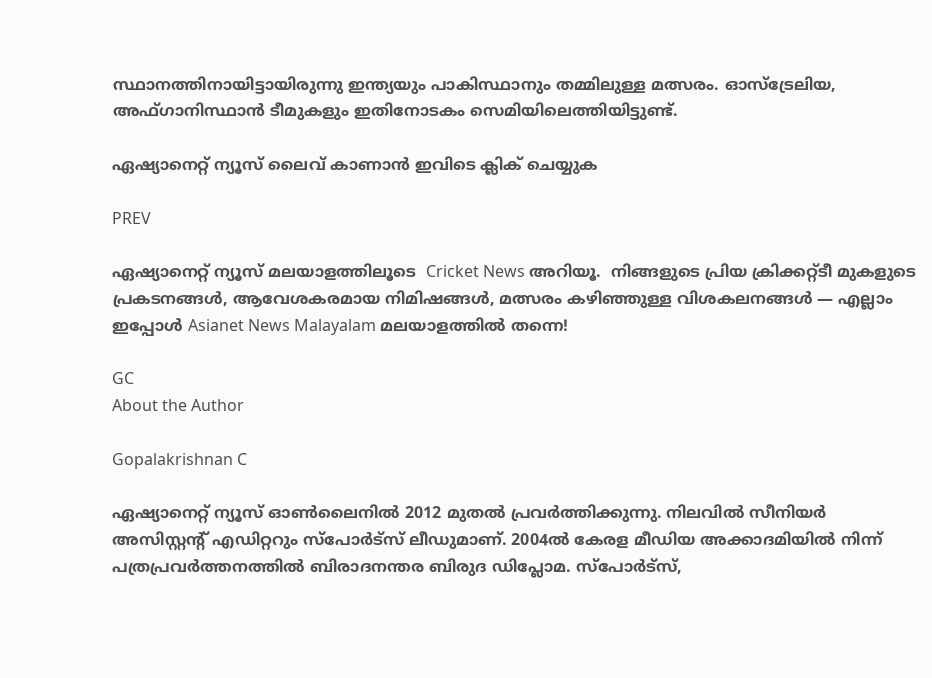സ്ഥാനത്തിനായിട്ടായിരുന്നു ഇന്ത്യയും പാകിസ്ഥാനും തമ്മിലുള്ള മത്സരം. ഓസ്‌ട്രേലിയ, അഫ്ഗാനിസ്ഥാൻ ടീമുകളും ഇതിനോടകം സെമിയിലെത്തിയിട്ടുണ്ട്.

ഏഷ്യാനെറ്റ് ന്യൂസ് ലൈവ് കാണാന്‍ ഇവിടെ ക്ലിക് ചെയ്യുക

PREV

ഏഷ്യാനെറ്റ് ന്യൂസ് മലയാളത്തിലൂടെ  Cricket News അറിയൂ.  നിങ്ങളുടെ പ്രിയ ക്രിക്കറ്റ്ടീ മുകളുടെ പ്രകടനങ്ങൾ, ആവേശകരമായ നിമിഷങ്ങൾ, മത്സരം കഴിഞ്ഞുള്ള വിശകലനങ്ങൾ — എല്ലാം ഇപ്പോൾ Asianet News Malayalam മലയാളത്തിൽ തന്നെ!

GC
About the Author

Gopalakrishnan C

ഏഷ്യാനെറ്റ് ന്യൂസ് ഓണ്‍ലൈനില്‍ 2012 മുതല്‍ പ്രവര്‍ത്തിക്കുന്നു. നിലവില്‍ സീനിയര്‍ അസിസ്റ്റന്‍റ് എഡിറ്ററും സ്പോർട്സ് ലീഡുമാണ്. 2004ൽ കേരള മീഡിയ അക്കാദമിയില്‍ നിന്ന് പത്രപ്രവര്‍ത്തനത്തില്‍ ബിരാദനന്തര ബിരുദ ഡിപ്ലോമ. സ്പോര്‍ട്സ്,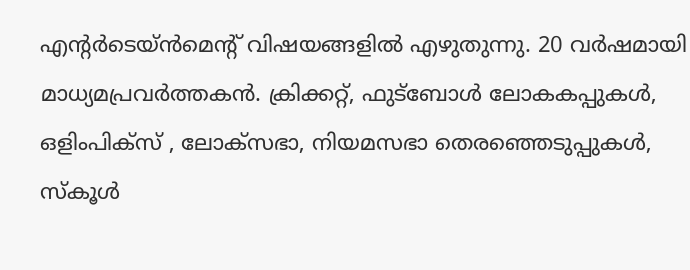എന്‍റര്‍ടെയ്ൻമെന്‍റ് വിഷയങ്ങളില്‍ എഴുതുന്നു. 20 വര്‍ഷമായി മാധ്യമപ്രവര്‍ത്തകൻ. ക്രിക്കറ്റ്, ഫുട്ബോള്‍ ലോകകപ്പുകൾ, ഒളിംപിക്സ് , ലോക്സഭാ, നിയമസഭാ തെരഞ്ഞെടുപ്പുകള്‍, സ്കൂള്‍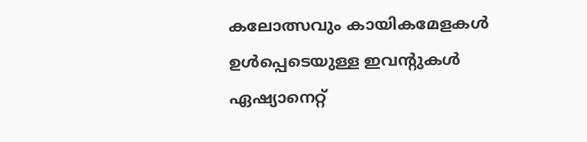കലോത്സവും കായികമേളകള്‍ ഉള്‍പ്പെടെയുള്ള ഇവന്‍റുകള്‍ ഏഷ്യാനെറ്റ്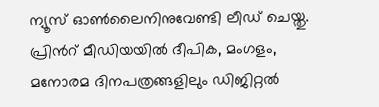ന്യൂസ് ഓണ്‍ലൈനിനുവേണ്ടി ലീഡ് ചെയ്തു. പ്രിന്‍റ് മീഡിയയില്‍ ദീപിക, മംഗളം, മനോരമ ദിനപത്രങ്ങളിലും ഡിജിറ്റൽ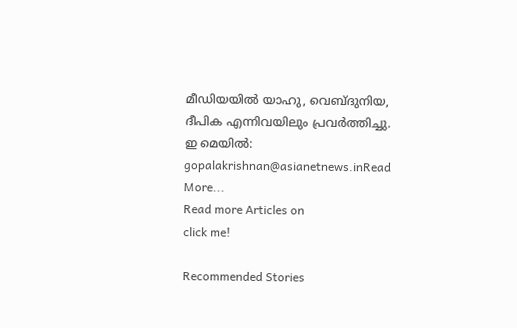മീഡിയയില്‍ യാഹു, വെബ്ദുനിയ, ദീപിക എന്നിവയിലും പ്രവര്‍ത്തിച്ചു. ഇ മെയില്‍: gopalakrishnan@asianetnews.inRead More...
Read more Articles on
click me!

Recommended Stories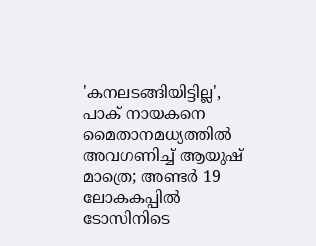'കനലടങ്ങിയിട്ടില്ല', പാക് നായകനെ മൈതാനമധ്യത്തില്‍ അവഗണിച്ച് ആയുഷ് മാത്രെ; അണ്ടർ 19 ലോകകപ്പിൽ ടോസിനിടെ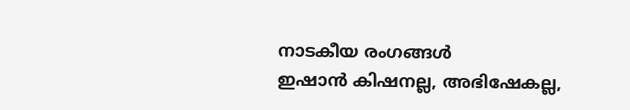നാടകീയ രംഗങ്ങൾ
ഇഷാന്‍ കിഷനല്ല, അഭിഷേകല്ല,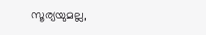സൂര്യയുമല്ല,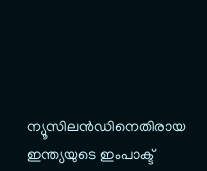ന്യൂസിലന്‍ഡിനെതിരായ ഇന്ത്യയുടെ ഇംപാക്ട്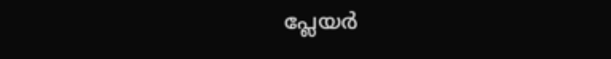പ്ലേയര്‍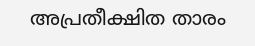അപ്രതീക്ഷിത താരം